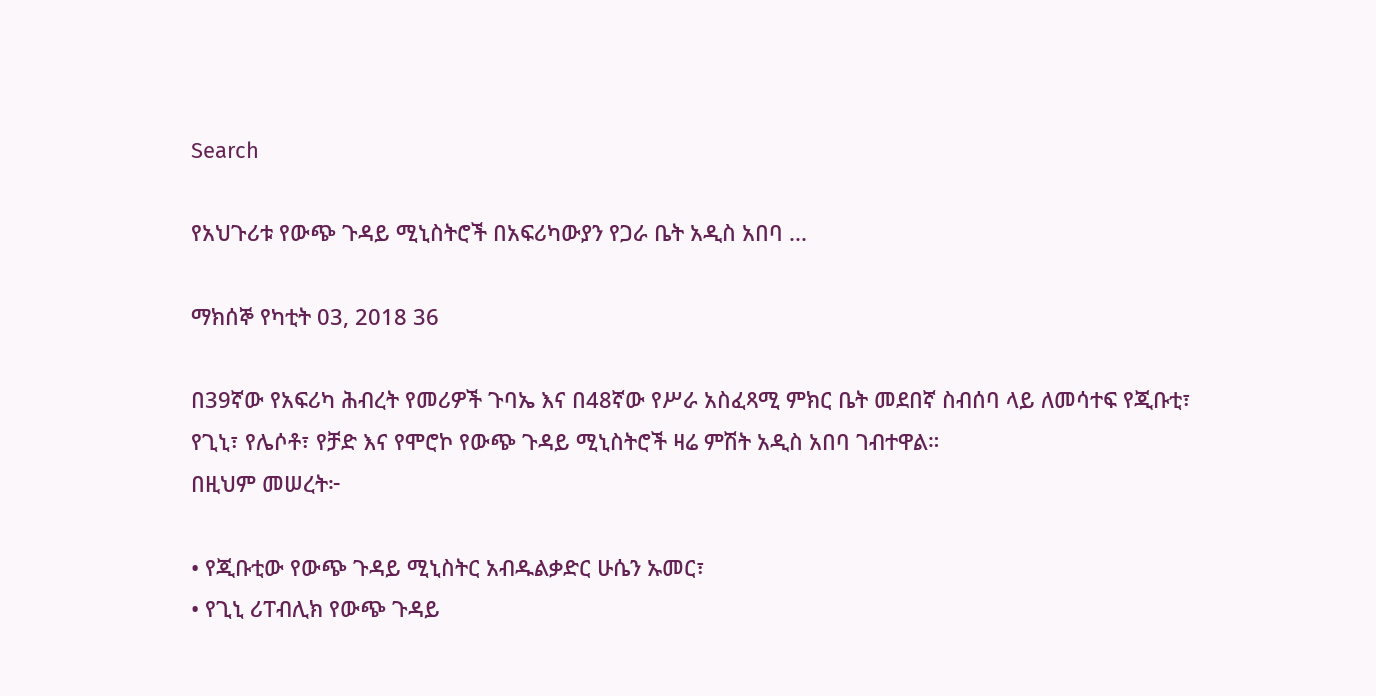Search

የአህጉሪቱ የውጭ ጉዳይ ሚኒስትሮች በአፍሪካውያን የጋራ ቤት አዲስ አበባ ...

ማክሰኞ የካቲት 03, 2018 36

በ39ኛው የአፍሪካ ሕብረት የመሪዎች ጉባኤ እና በ48ኛው የሥራ አስፈጻሚ ምክር ቤት መደበኛ ስብሰባ ላይ ለመሳተፍ የጂቡቲ፣ የጊኒ፣ የሌሶቶ፣ የቻድ እና የሞሮኮ የውጭ ጉዳይ ሚኒስትሮች ዛሬ ምሽት አዲስ አበባ ገብተዋል።
በዚህም መሠረት፦

• የጂቡቲው የውጭ ጉዳይ ሚኒስትር አብዱልቃድር ሁሴን ኡመር፣
• የጊኒ ሪፐብሊክ የውጭ ጉዳይ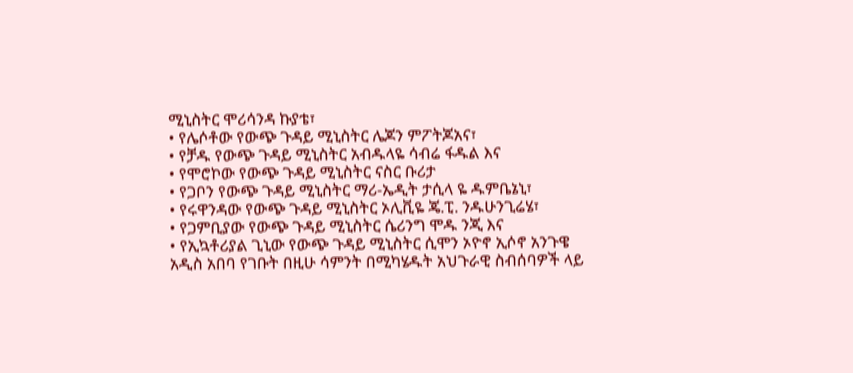ሚኒስትር ሞሪሳንዳ ኩያቴ፣
• የሌሶቶው የውጭ ጉዳይ ሚኒስትር ሌጆን ምፖትጆአና፣
• የቻዱ የውጭ ጉዳይ ሚኒስትር አብዱላዬ ሳብሬ ፋዱል እና
• የሞሮኮው የውጭ ጉዳይ ሚኒስትር ናስር ቡሪታ
• የጋቦን የውጭ ጉዳይ ሚኒስትር ማሪ-ኤዲት ታሲላ ዬ ዱምቤኔኒ፣
• የሩዋንዳው የውጭ ጉዳይ ሚኒስትር ኦሊቪዬ ጄ.ፒ. ንዱሁንጊሬሄ፣
• የጋምቢያው የውጭ ጉዳይ ሚኒስትር ሴሪንግ ሞዱ ንጂ እና
• የኢኳቶሪያል ጊኒው የውጭ ጉዳይ ሚኒስትር ሲሞን ኦዮኖ ኢሶኖ አንጉዌ አዲስ አበባ የገቡት በዚሁ ሳምንት በሚካሄዱት አህጉራዊ ስብሰባዎች ላይ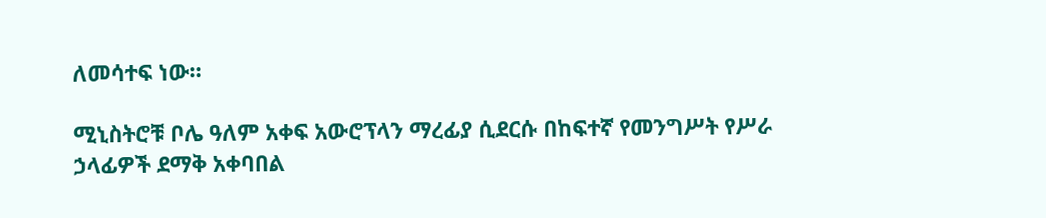ለመሳተፍ ነው።

ሚኒስትሮቹ ቦሌ ዓለም አቀፍ አውሮፕላን ማረፊያ ሲደርሱ በከፍተኛ የመንግሥት የሥራ ኃላፊዎች ደማቅ አቀባበል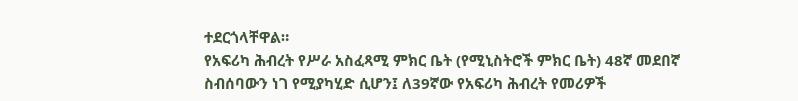ተደርጎላቸዋል።
የአፍሪካ ሕብረት የሥራ አስፈጻሚ ምክር ቤት (የሚኒስትሮች ምክር ቤት) 48ኛ መደበኛ ስብሰባውን ነገ የሚያካሂድ ሲሆን፤ ለ39ኛው የአፍሪካ ሕብረት የመሪዎች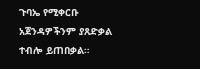ጉባኤ የሚቀርቡ አጀንዳዎችንም ያጸድቃል ተብሎ ይጠበቃል።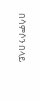በሳምሶን በላይ